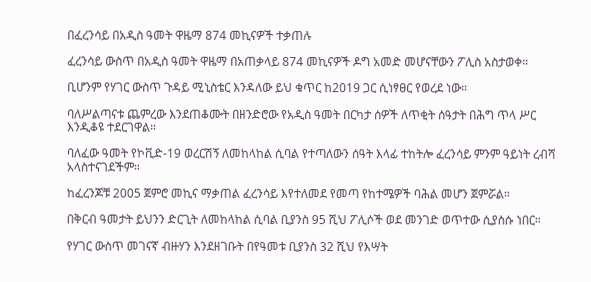በፈረንሳይ በአዲስ ዓመት ዋዜማ 874 መኪናዎች ተቃጠሉ

ፈረንሳይ ውስጥ በአዲስ ዓመት ዋዜማ በአጠቃላይ 874 መኪናዎች ዶግ አመድ መሆናቸውን ፖሊስ አስታወቀ።

ቢሆንም የሃገር ውስጥ ጉዳይ ሚኒስቴር እንዳለው ይህ ቁጥር ከ2019 ጋር ሲነፃፀር የወረደ ነው።

ባለሥልጣናቱ ጨምረው እንደጠቆሙት በዘንድሮው የአዲስ ዓመት በርካታ ሰዎች ለጥቂት ሰዓታት በሕግ ጥላ ሥር እንዲቆዩ ተደርገዋል።

ባለፈው ዓመት የኮቪድ-19 ወረርሽኝ ለመከላከል ሲባል የተጣለውን ሰዓት እላፊ ተከትሎ ፈረንሳይ ምንም ዓይነት ረብሻ አላስተናገደችም።

ከፈረንጆቹ 2005 ጀምሮ መኪና ማቃጠል ፈረንሳይ እየተለመደ የመጣ የከተሜዎች ባሕል መሆን ጀምሯል።

በቅርብ ዓመታት ይህንን ድርጊት ለመከላከል ሲባል ቢያንስ 95 ሺህ ፖሊሶች ወደ መንገድ ወጥተው ሲያስሱ ነበር።

የሃገር ውስጥ መገናኛ ብዙሃን እንደዘገቡት በየዓመቱ ቢያንስ 32 ሺህ የእሣት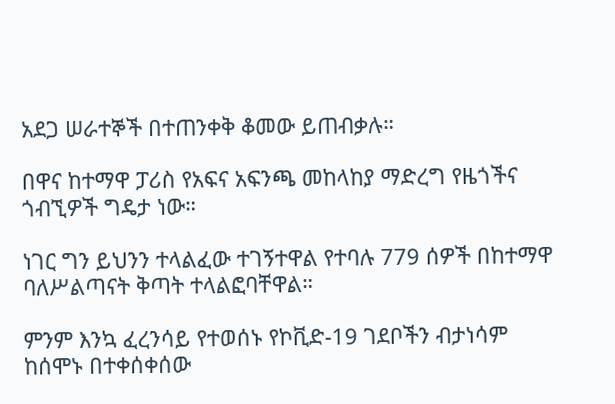አደጋ ሠራተኞች በተጠንቀቅ ቆመው ይጠብቃሉ።

በዋና ከተማዋ ፓሪስ የአፍና አፍንጫ መከላከያ ማድረግ የዜጎችና ጎብኚዎች ግዴታ ነው።

ነገር ግን ይህንን ተላልፈው ተገኝተዋል የተባሉ 779 ሰዎች በከተማዋ ባለሥልጣናት ቅጣት ተላልፎባቸዋል።

ምንም እንኳ ፈረንሳይ የተወሰኑ የኮቪድ-19 ገደቦችን ብታነሳም ከሰሞኑ በተቀሰቀሰው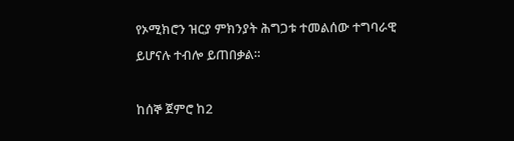የኦሚክሮን ዝርያ ምክንያት ሕግጋቱ ተመልሰው ተግባራዊ ይሆናሉ ተብሎ ይጠበቃል።

ከሰኞ ጀምሮ ከ2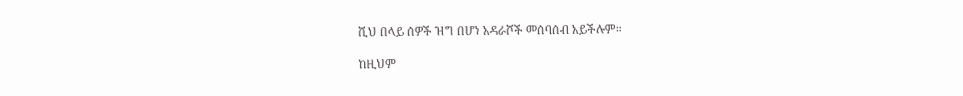ሺህ በላይ ሰዎች ዝግ በሆነ አዳራሾች መሰባሰብ አይችሉም።

ከዚህም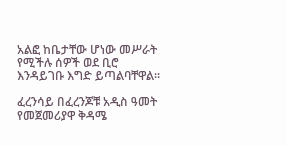አልፎ ከቤታቸው ሆነው መሥራት የሚችሉ ሰዎች ወደ ቢሮ እንዳይገቡ እግድ ይጣልባቸዋል።

ፈረንሳይ በፈረንጆቹ አዲስ ዓመት የመጀመሪያዋ ቅዳሜ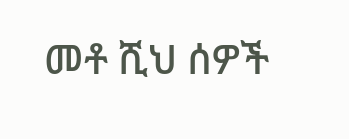መቶ ሺህ ሰዎች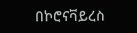በኮሮናቫይረስ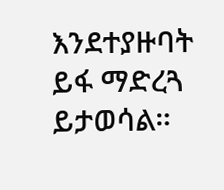እንደተያዙባት ይፋ ማድረጓ ይታወሳል።